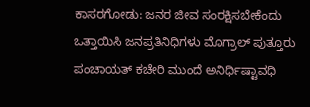ಕಾಸರಗೋಡು: ಜನರ ಜೀವ ಸಂರಕ್ಷಿಸಬೇಕೆಂದು ಒತ್ತಾಯಿಸಿ ಜನಪ್ರತಿನಿಧಿಗಳು ಮೊಗ್ರಾಲ್ ಪುತ್ತೂರು ಪಂಚಾಯತ್ ಕಚೇರಿ ಮುಂದೆ ಅನಿರ್ಧಿಷ್ಟಾವಧಿ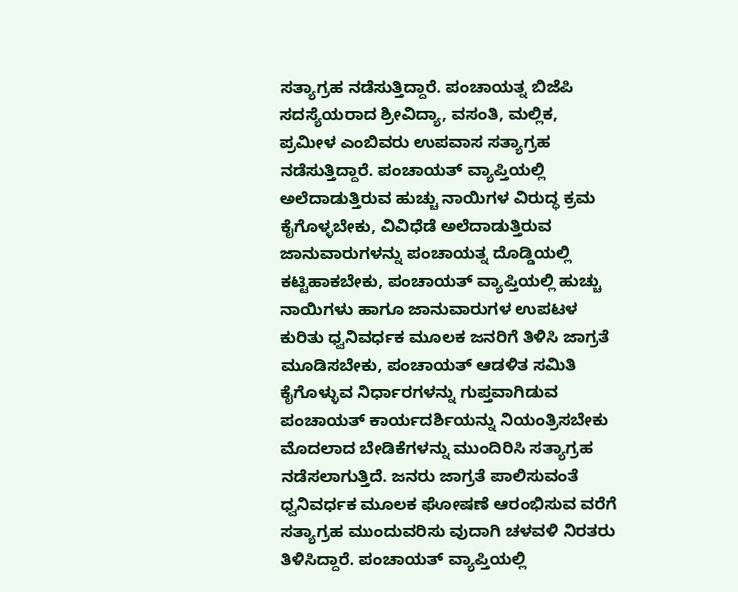ಸತ್ಯಾಗ್ರಹ ನಡೆಸುತ್ತಿದ್ದಾರೆ. ಪಂಚಾಯತ್ನ ಬಿಜೆಪಿ ಸದಸ್ಯೆಯರಾದ ಶ್ರೀವಿದ್ಯಾ, ವಸಂತಿ, ಮಲ್ಲಿಕ, ಪ್ರಮೀಳ ಎಂಬಿವರು ಉಪವಾಸ ಸತ್ಯಾಗ್ರಹ ನಡೆಸುತ್ತಿದ್ದಾರೆ. ಪಂಚಾಯತ್ ವ್ಯಾಪ್ತಿಯಲ್ಲಿ ಅಲೆದಾಡುತ್ತಿರುವ ಹುಚ್ಚು ನಾಯಿಗಳ ವಿರುದ್ಧ ಕ್ರಮ ಕೈಗೊಳ್ಳಬೇಕು, ವಿವಿಧೆಡೆ ಅಲೆದಾಡುತ್ತಿರುವ ಜಾನುವಾರುಗಳನ್ನು ಪಂಚಾಯತ್ನ ದೊಡ್ಡಿಯಲ್ಲಿ ಕಟ್ಟಿಹಾಕಬೇಕು, ಪಂಚಾಯತ್ ವ್ಯಾಪ್ತಿಯಲ್ಲಿ ಹುಚ್ಚು ನಾಯಿಗಳು ಹಾಗೂ ಜಾನುವಾರುಗಳ ಉಪಟಳ ಕುರಿತು ಧ್ವನಿವರ್ಧಕ ಮೂಲಕ ಜನರಿಗೆ ತಿಳಿಸಿ ಜಾಗ್ರತೆ ಮೂಡಿಸಬೇಕು, ಪಂಚಾಯತ್ ಆಡಳಿತ ಸಮಿತಿ ಕೈಗೊಳ್ಳುವ ನಿರ್ಧಾರಗಳನ್ನು ಗುಪ್ತವಾಗಿಡುವ ಪಂಚಾಯತ್ ಕಾರ್ಯದರ್ಶಿಯನ್ನು ನಿಯಂತ್ರಿಸಬೇಕು ಮೊದಲಾದ ಬೇಡಿಕೆಗಳನ್ನು ಮುಂದಿರಿಸಿ ಸತ್ಯಾಗ್ರಹ ನಡೆಸಲಾಗುತ್ತಿದೆ. ಜನರು ಜಾಗ್ರತೆ ಪಾಲಿಸುವಂತೆ ಧ್ವನಿವರ್ಧಕ ಮೂಲಕ ಘೋಷಣೆ ಆರಂಭಿಸುವ ವರೆಗೆ ಸತ್ಯಾಗ್ರಹ ಮುಂದುವರಿಸು ವುದಾಗಿ ಚಳವಳಿ ನಿರತರು ತಿಳಿಸಿದ್ದಾರೆ. ಪಂಚಾಯತ್ ವ್ಯಾಪ್ತಿಯಲ್ಲಿ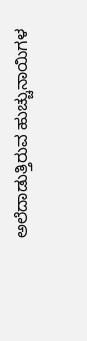ಅಲೆದಾಡುತ್ತಿರುವ ಹುಚ್ಚುನಾಯಿಗಳ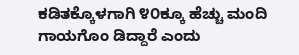ಕಡಿತಕ್ಕೊಳಗಾಗಿ ೪೦ಕ್ಕೂ ಹೆಚ್ಚು ಮಂದಿ ಗಾಯಗೊಂ ಡಿದ್ದಾರೆ ಎಂದು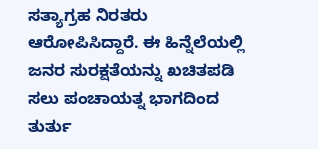ಸತ್ಯಾಗ್ರಹ ನಿರತರು ಆರೋಪಿಸಿದ್ದಾರೆ. ಈ ಹಿನ್ನೆಲೆಯಲ್ಲಿ ಜನರ ಸುರಕ್ಷತೆಯನ್ನು ಖಚಿತಪಡಿ ಸಲು ಪಂಚಾಯತ್ನ ಭಾಗದಿಂದ ತುರ್ತು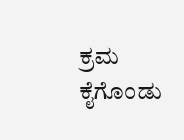ಕ್ರಮ ಕೈಗೊಂಡು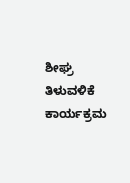ಶೀಘ್ರ ತಿಳುವಳಿಕೆ ಕಾರ್ಯಕ್ರಮ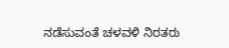ನಡೆಸುವಂತೆ ಚಳವಳಿ ನಿರತರು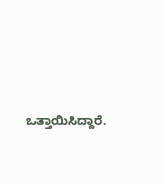ಒತ್ತಾಯಿಸಿದ್ದಾರೆ.